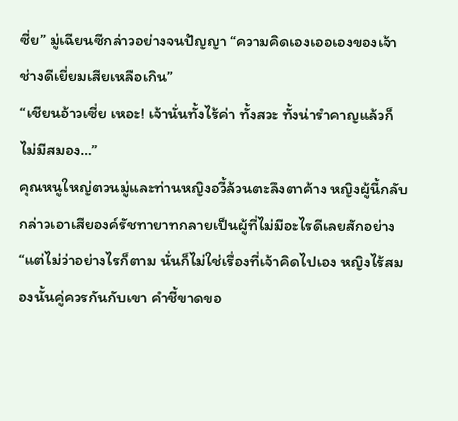ซี่ย” มู่เฉียนซีกล่าวอย่างจนปัญญา “ความคิดเองเออเองของเจ้า ช่างดีเยี่ยมเสียเหลือเกิน”
“เชียนอ้าวเซี่ย เหอะ! เจ้านั่นทั้งไร้ค่า ทั้งสวะ ทั้งน่ารำคาญแล้วก็ไม่มีสมอง…”
คุณหนูใหญ่ตวนมู่และท่านหญิงอวี้ล้วนตะลึงตาค้าง หญิงผู้นี้กลับกล่าวเอาเสียองค์รัชทายาทกลายเป็นผู้ที่ไม่มีอะไรดีเลยสักอย่าง
“แต่ไม่ว่าอย่างไรก็ตาม นั่นก็ไม่ใช่เรื่องที่เจ้าคิดไปเอง หญิงไร้สมองนั้นคู่ควรกันกับเขา คำชี้ขาดขอ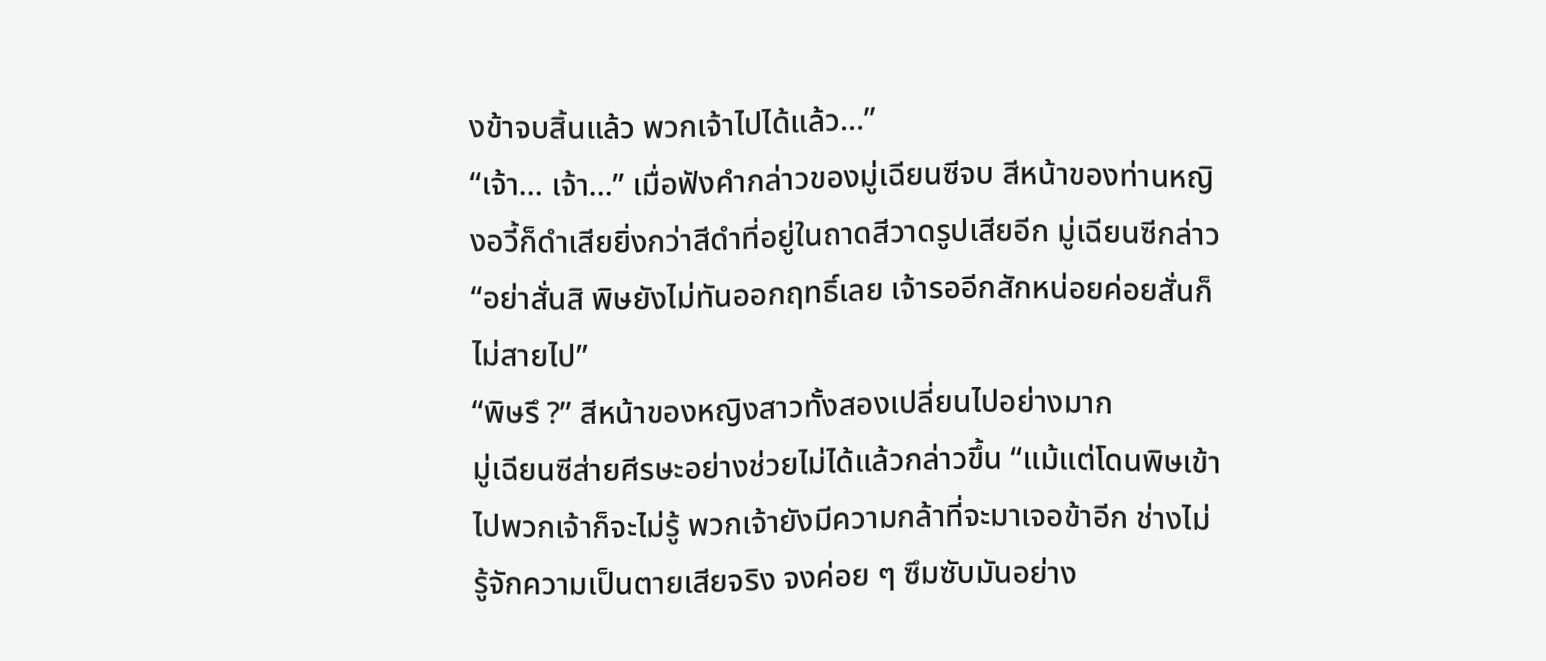งข้าจบสิ้นแล้ว พวกเจ้าไปได้แล้ว…”
“เจ้า… เจ้า…” เมื่อฟังคำกล่าวของมู่เฉียนซีจบ สีหน้าของท่านหญิงอวี้ก็ดำเสียยิ่งกว่าสีดำที่อยู่ในถาดสีวาดรูปเสียอีก มู่เฉียนซีกล่าว “อย่าสั่นสิ พิษยังไม่ทันออกฤทธิ์เลย เจ้ารออีกสักหน่อยค่อยสั่นก็ไม่สายไป”
“พิษรึ ?” สีหน้าของหญิงสาวทั้งสองเปลี่ยนไปอย่างมาก
มู่เฉียนซีส่ายศีรษะอย่างช่วยไม่ได้แล้วกล่าวขึ้น “แม้แต่โดนพิษเข้าไปพวกเจ้าก็จะไม่รู้ พวกเจ้ายังมีความกล้าที่จะมาเจอข้าอีก ช่างไม่รู้จักความเป็นตายเสียจริง จงค่อย ๆ ซึมซับมันอย่าง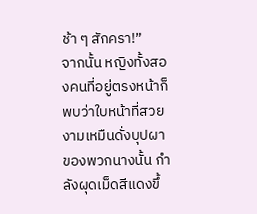ช้า ๆ สักครา!”
จากนั้น หญิงทั้งสองคนที่อยู่ตรงหน้าก็พบว่าใบหน้าที่สวยงามเหมืนดั่งบุปผาของพวกนางนั้น กำลังผุดเม็ดสีแดงขึ้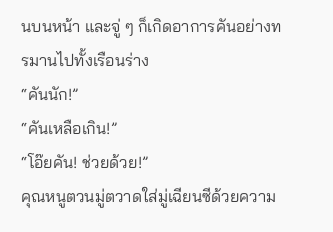นบนหน้า และจู่ ๆ ก็เกิดอาการคันอย่างทรมานไปทั้งเรือนร่าง
“คันนัก!”
“คันเหลือเกิน!”
“โอ๊ยคัน! ช่วยด้วย!”
คุณหนูตวนมู่ตวาดใส่มู่เฉียนซีด้วยความ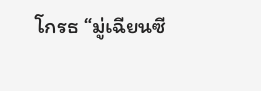โกรธ “มู่เฉียนซี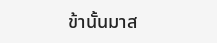ข้านั้นมาส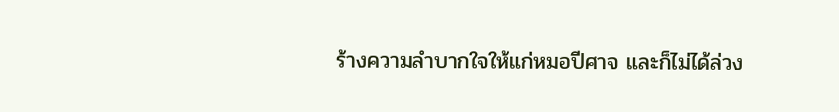ร้างความลำบากใจให้แก่หมอปีศาจ และก็ไม่ได้ล่วง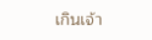เกินเจ้า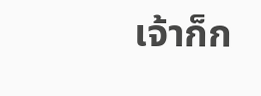เจ้าก็ก